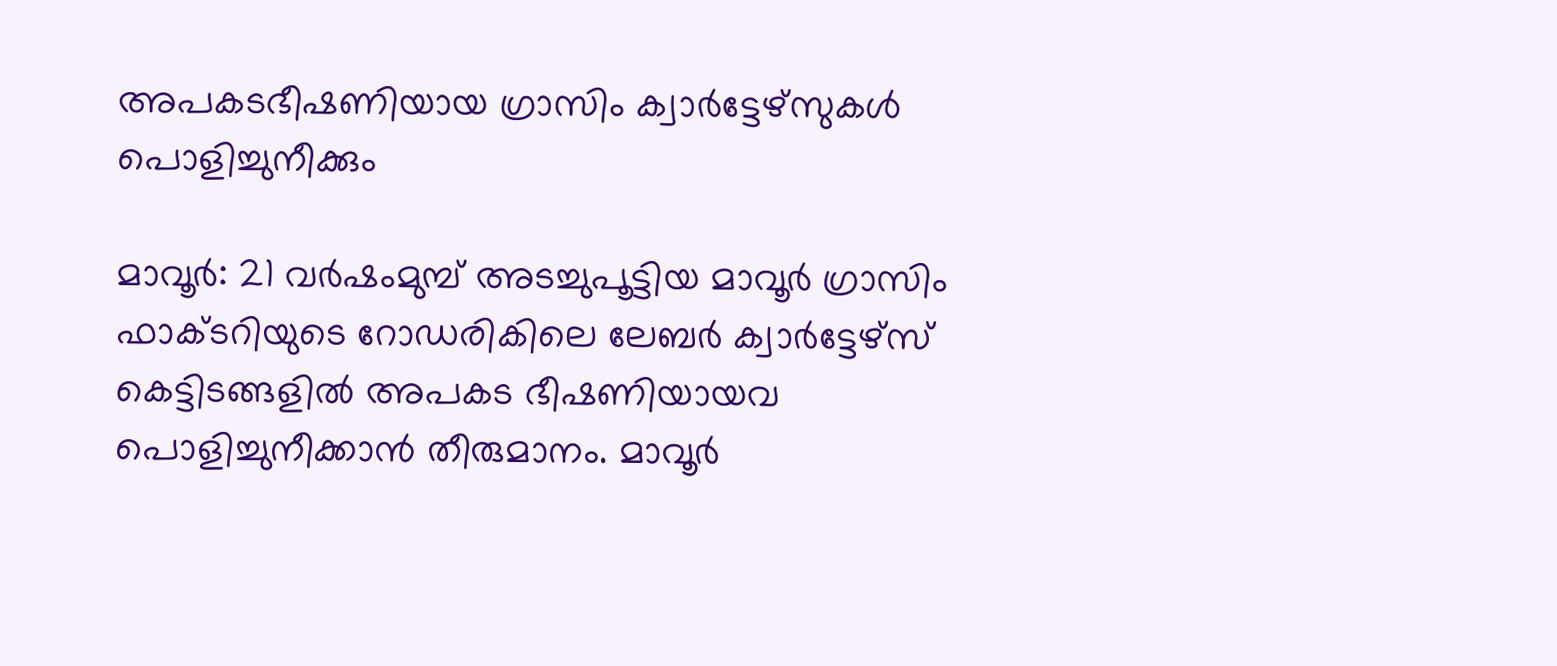അപകടഭീഷണിയായ ഗ്രാസിം ക്വാർട്ടേഴ്സുകൾ പൊളിച്ചുനീക്കും

മാവൂർ: 21 വർഷംമുമ്പ് അടച്ചുപൂട്ടിയ മാവൂർ ഗ്രാസിം ഫാക്ടറിയുടെ റോഡരികിലെ ലേബർ ക്വാർട്ടേഴ്സ് കെട്ടിടങ്ങളിൽ അപകട ഭീഷണിയായവ പൊളിച്ചുനീക്കാൻ തീരുമാനം. മാവൂർ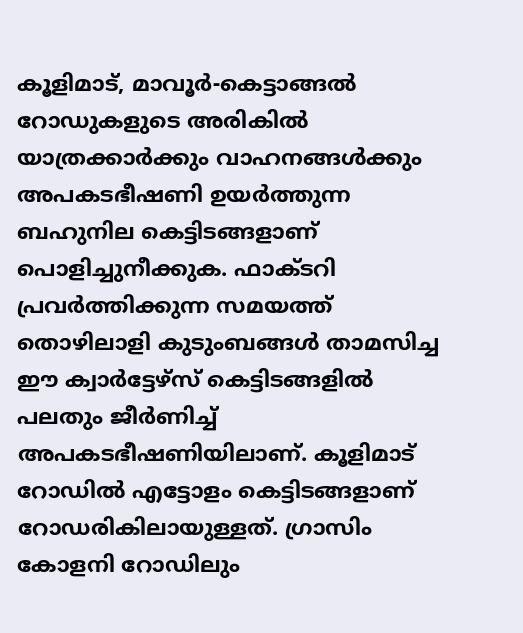കൂളിമാട്, മാവൂർ-കെട്ടാങ്ങൽ റോഡുകളുടെ അരികിൽ യാത്രക്കാർക്കും വാഹനങ്ങൾക്കും അപകടഭീഷണി ഉയർത്തുന്ന ബഹുനില കെട്ടിടങ്ങളാണ് പൊളിച്ചുനീക്കുക. ഫാക്ടറി പ്രവർത്തിക്കുന്ന സമയത്ത് തൊഴിലാളി കുടുംബങ്ങൾ താമസിച്ച ഈ ക്വാർട്ടേഴ്സ് കെട്ടിടങ്ങളിൽ പലതും ജീർണിച്ച് അപകടഭീഷണിയിലാണ്. കൂളിമാട് റോഡിൽ എട്ടോളം കെട്ടിടങ്ങളാണ് റോഡരികിലായുള്ളത്. ഗ്രാസിം കോളനി റോഡിലും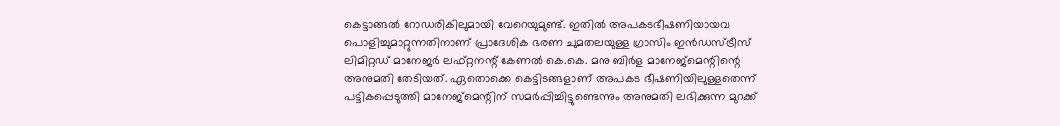കെട്ടാങ്ങൽ റോഡരികിലുമായി വേറെയുമുണ്ട്. ഇതിൽ അപകടഭീഷണിയായവ പൊളിച്ചുമാറ്റുന്നതിനാണ് പ്രാദേശിക ഭരണ ചുമതലയുള്ള ഗ്രാസിം ഇൻഡസ്ട്രീസ് ലിമിറ്റഡ് മാനേജർ ലഫ്റ്റനന്റ് കേണൽ കെ.കെ. മനു ബിർള മാനേജ്മെന്റിന്റെ അനുമതി തേടിയത്. ഏതൊക്കെ കെട്ടിടങ്ങളാണ് അപകട ഭീഷണിയിലുള്ളതെന്ന് പട്ടികപ്പെടുത്തി മാനേജ്മെന്റിന് സമർപ്പിച്ചിട്ടുണ്ടെന്നും അനുമതി ലഭിക്കുന്ന മുറക്ക്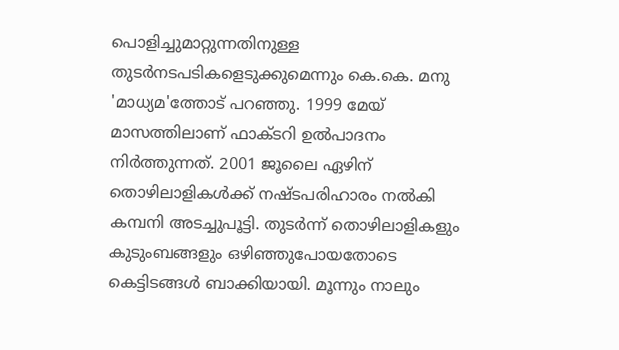പൊളിച്ചുമാറ്റുന്നതിനുള്ള തുടർനടപടികളെടുക്കുമെന്നും കെ.കെ. മനു 'മാധ്യമ'ത്തോട് പറഞ്ഞു. 1999 മേയ് മാസത്തിലാണ് ഫാക്ടറി ഉൽപാദനം നിർത്തുന്നത്. 2001 ജൂലൈ ഏഴിന് തൊഴിലാളികൾക്ക് നഷ്ടപരിഹാരം നൽകി കമ്പനി അടച്ചുപൂട്ടി. തുടർന്ന് തൊഴിലാളികളും കുടുംബങ്ങളും ഒഴിഞ്ഞുപോയതോടെ കെട്ടിടങ്ങൾ ബാക്കിയായി. മൂന്നും നാലും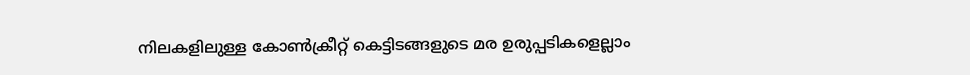നിലകളിലുള്ള കോൺക്രീറ്റ് കെട്ടിടങ്ങളുടെ മര ഉരുപ്പടികളെല്ലാം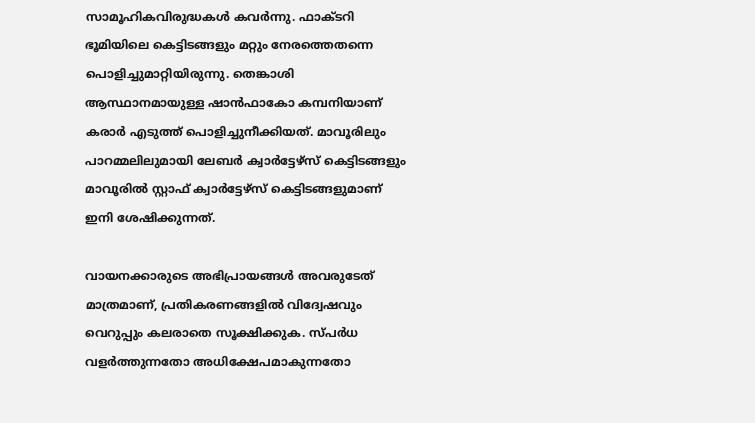സാമൂഹികവിരുദ്ധകൾ കവർന്നു. ഫാക്ടറി ഭൂമിയിലെ കെട്ടിടങ്ങളും മറ്റും നേരത്തെതന്നെ പൊളിച്ചുമാറ്റിയിരുന്നു. തെങ്കാശി ആസ്ഥാനമായുള്ള ഷാൻഫാകോ കമ്പനിയാണ് കരാർ എടുത്ത് പൊളിച്ചുനീക്കിയത്. മാവൂരിലും പാറമ്മലിലുമായി ലേബർ ക്വാർട്ടേഴ്സ് കെട്ടിടങ്ങളും മാവൂരിൽ സ്റ്റാഫ് ക്വാർട്ടേഴ്സ് കെട്ടിടങ്ങളുമാണ് ഇനി ശേഷിക്കുന്നത്.

വായനക്കാരുടെ അഭിപ്രായങ്ങള്‍ അവരുടേത് മാത്രമാണ്, പ്രതികരണങ്ങളിൽ വിദ്വേഷവും വെറുപ്പും കലരാതെ സൂക്ഷിക്കുക. സ്പർധ വളർത്തുന്നതോ അധിക്ഷേപമാകുന്നതോ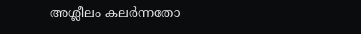അശ്ലീലം കലർന്നതോ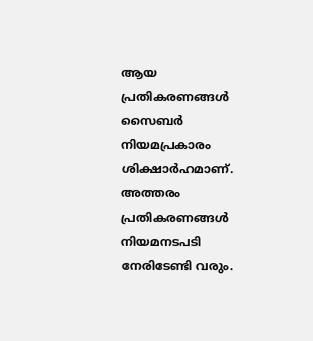ആയ പ്രതികരണങ്ങൾ സൈബർ നിയമപ്രകാരം ശിക്ഷാർഹമാണ്. അത്തരം പ്രതികരണങ്ങൾ നിയമനടപടി നേരിടേണ്ടി വരും.